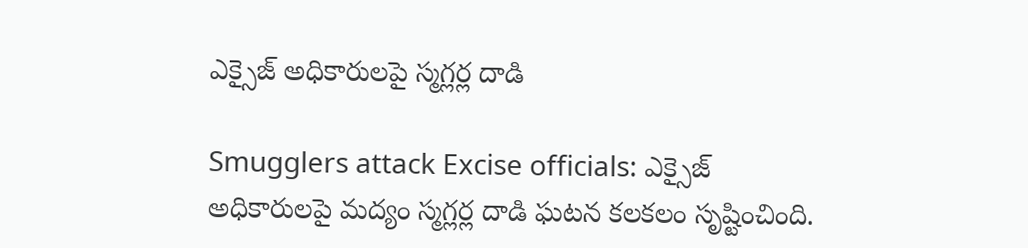ఎక్సైజ్ అధికారులపై స్మగ్లర్ల దాడి

Smugglers attack Excise officials: ఎక్సైజ్ అధికారులపై మద్యం స్మగ్లర్ల దాడి ఘటన కలకలం సృష్టించింది.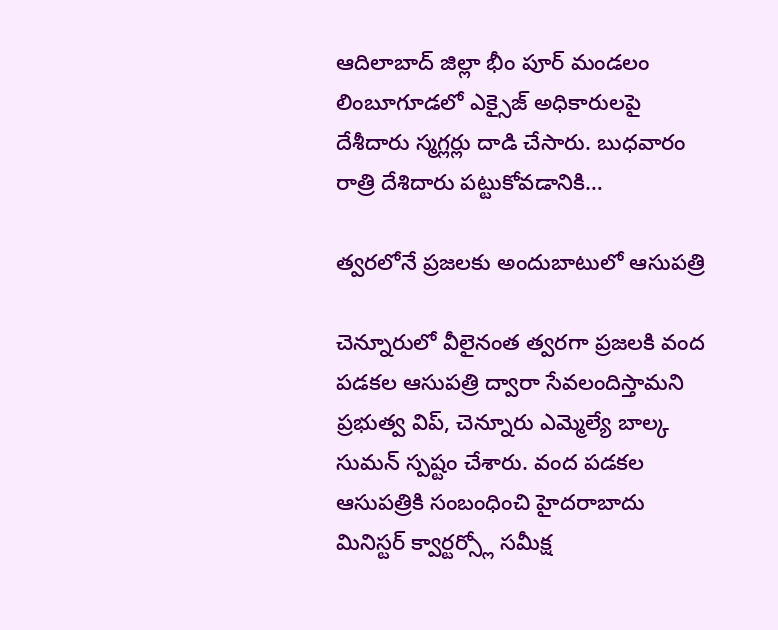ఆదిలాబాద్ జిల్లా భీం పూర్ మండలం లింబూగూడలో ఎక్సైజ్ అధికారులపై దేశీదారు స్మగ్లర్లు దాడి చేసారు. బుధవారం రాత్రి దేశిదారు పట్టుకోవడానికి…

త్వరలోనే ప్రజలకు అందుబాటులో ఆసుపత్రి

చెన్నూరులో వీలైనంత త్వరగా ప్రజలకి వంద పడకల ఆసుపత్రి ద్వారా సేవలందిస్తామని ప్రభుత్వ విప్, చెన్నూరు ఎమ్మెల్యే బాల్క సుమన్ స్పష్టం చేశారు. వంద పడకల ఆసుపత్రికి సంబంధించి హైదరాబాదు మినిస్టర్ క్వార్టర్స్లో సమీక్ష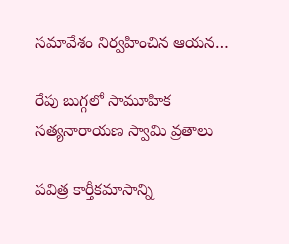సమావేశం నిర్వహించిన ఆయన…

రేపు బుగ్గలో సామూహిక స‌త్య‌నారాయ‌ణ స్వామి వ్ర‌తాలు

ప‌విత్ర కార్తీక‌మాసాన్ని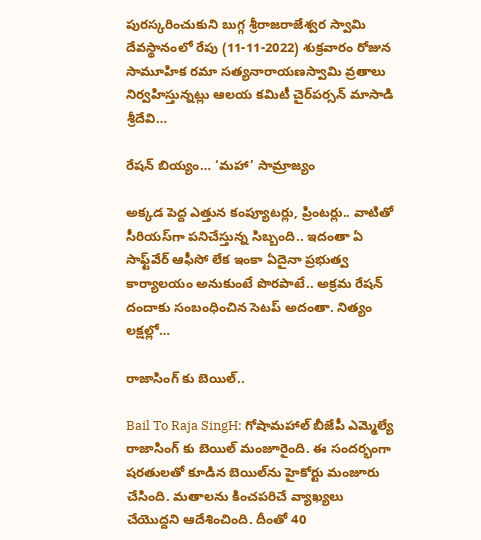పుర‌స్క‌రించుకుని బుగ్గ శ్రీ‌రాజ‌రాజేశ్వ‌ర స్వామి దేవ‌స్థానంలో రేపు (11-11-2022) శుక్ర‌వారం రోజున సామూహిక రమా సత్యనారాయణస్వామి వ్ర‌తాలు నిర్వ‌హిస్తున్న‌ట్లు ఆల‌య క‌మిటీ చైర్‌ప‌ర్స‌న్ మాసాడి శ్రీ‌దేవి…

రేష‌న్ బియ్యం… ‘మ‌హా’ సామ్రాజ్యం

అక్క‌డ పెద్ద ఎత్తున కంప్యూట‌ర్లు, ప్రింట‌ర్లు.. వాటితో సీరియ‌స్‌గా ప‌నిచేస్తున్న సిబ్బంది.. ఇదంతా ఏ సాఫ్ట్‌వేర్ ఆఫీసో లేక ఇంకా ఏదైనా ప్ర‌భుత్వ కార్యాల‌యం అనుకుంటే పొరపాటే.. అక్ర‌మ రేష‌న్ దందాకు సంబంధించిన సెట‌ప్ అదంతా. నిత్యం ల‌క్ష‌ల్లో…

రాజాసింగ్ కు బెయిల్‌..

Bail To Raja SingH: గోషామహాల్ బీజేపీ ఎమ్మెల్యే రాజాసింగ్ కు బెయిల్ మంజూరైంది. ఈ సంద‌ర్భంగా షరతులతో కూడిన బెయిల్‌ను హైకోర్టు మంజూరు చేసింది. మతాలను కించపరిచే వ్యాఖ్యలు చేయొద్దని ఆదేశించింది. దీంతో 40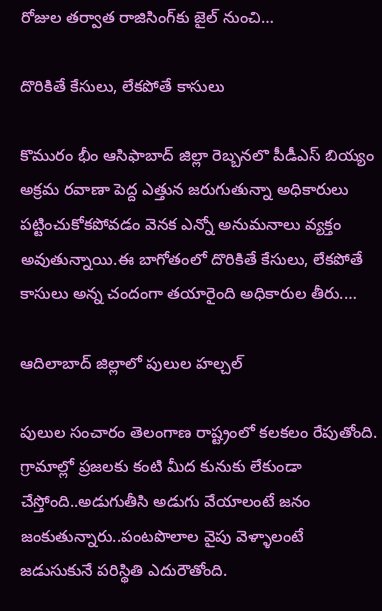రోజుల తర్వాత రాజిసింగ్‌కు జైల్‌ నుంచి…

దొరికితే కేసులు, లేకపోతే కాసులు

కొమురం భీం ఆసిఫాబాద్ జిల్లా రెబ్బనలొ పీడీఎస్ బియ్యం అక్రమ రవాణా పెద్ద ఎత్తున జరుగుతున్నా అధికారులు పట్టించుకోకపోవడం వెనక ఎన్నో అనుమనాలు వ్యక్తం అవుతున్నాయి.ఈ బాగోతంలో దొరికితే కేసులు, లేకపోతే కాసులు అన్న చందంగా తయారైంది అధికారుల తీరు.…

ఆదిలాబాద్ జిల్లాలో పులుల హల్చల్

పులుల సంచారం తెలంగాణ రాష్ట్రంలో కలకలం రేపుతోంది. గ్రామాల్లో ప్రజలకు కంటి మీద కునుకు లేకుండా చేస్తోంది..అడుగుతీసి అడుగు వేయాలంటే జనం జంకుతున్నారు..పంటపొలాల వైపు వెళ్ళాలంటే జడుసుకునే పరిస్థితి ఎదురౌతోంది.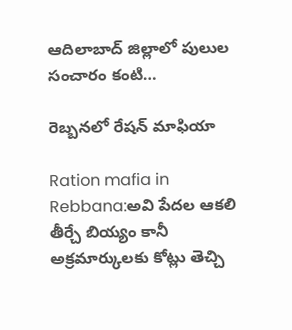ఆదిలాబాద్ జిల్లాలో పులుల సంచారం కంటి…

రెబ్బనలో రేషన్ మాఫియా

Ration mafia in Rebbana:అవి పేదల ఆకలి తీర్చే బియ్యం కానీ అక్రమార్కులకు కోట్లు తెచ్చి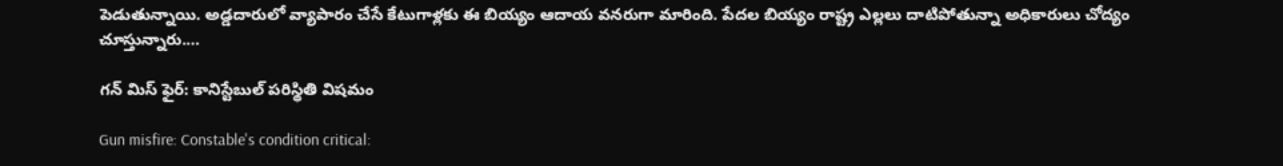పెడుతున్నాయి. అడ్డదారులో వ్యాపారం చేసే కేటుగాళ్లకు ఈ బియ్యం ఆదాయ వనరుగా మారింది. పేదల బియ్యం రాష్ట్ర ఎల్లలు దాటిపోతున్నా అధికారులు చోద్యం చూస్తున్నారు.…

గన్ మిస్ ఫైర్: కానిస్టేబుల్ పరిస్థితి విషమం

Gun misfire: Constable's condition critical: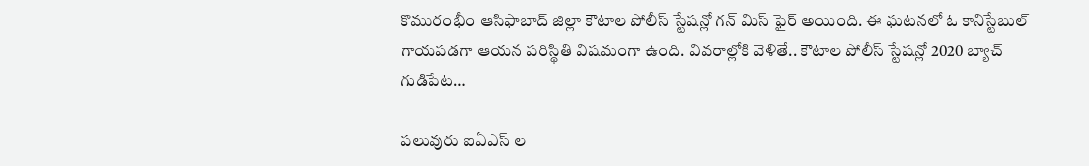కొమురంభీం ఆసిఫాబాద్ జిల్లా కౌటాల పోలీస్ స్టేషన్లో గన్ మిస్ ఫైర్ అయింది. ఈ ఘటనలో ఓ కానిస్టేబుల్ గాయపడగా ఆయన పరిస్థితి విషమంగా ఉంది. వివరాల్లోకి వెళితే.. కౌటాల పోలీస్ స్టేషన్లో 2020 బ్యాచ్ గుడిపేట…

పలువురు ఐఏఎస్ ల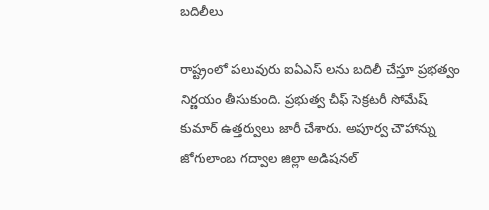బదిలీలు

రాష్ట్రంలో పలువురు ఐఏఎస్ లను బదిలీ చేస్తూ ప్రభత్వం నిర్ణయం తీసుకుంది. ప్రభుత్వ చీఫ్ సెక్రటరీ సోమేష్ కుమార్ ఉత్తర్వులు జారీ చేశారు. అపూర్వ చౌహాన్ను జోగులాంబ గద్వాల జిల్లా అడిషనల్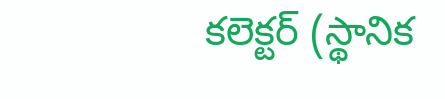కలెక్టర్ (స్థానిక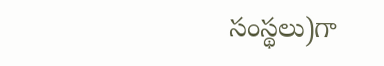సంస్థలు)గా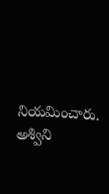నియమించారు. అశ్విని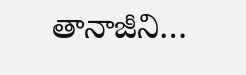తానాజీని…